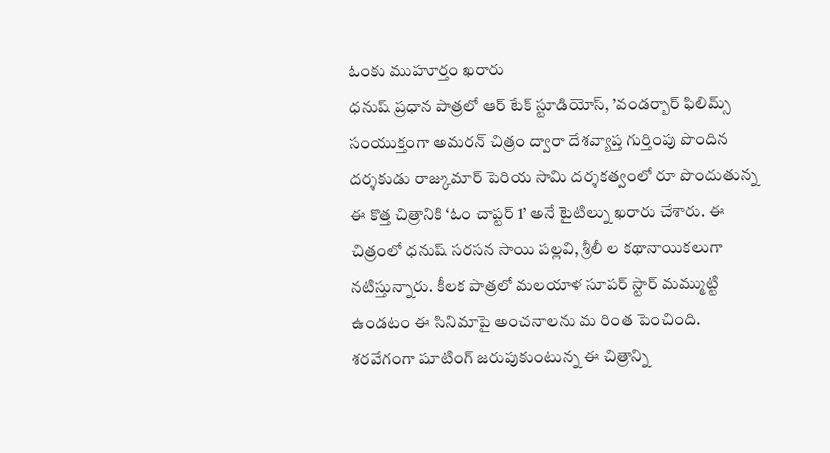ఓంకు ముహూర్తం ఖరారు
ధనుష్ ప్రధాన పాత్రలో ఆర్ టేక్ స్టూడియోస్, ’వండర్బార్ ఫిలిమ్స్ సంయుక్తంగా అమరన్ చిత్రం ద్వారా దేశవ్యాప్త గుర్తింపు పొందిన దర్శకుడు రాజ్కుమార్ పెరియ సామి దర్శకత్వంలో రూ పొందుతున్న ఈ కొత్త చిత్రానికి ‘ఓం చాప్టర్ 1’ అనే టైటిల్ను ఖరారు చేశారు. ఈ చిత్రంలో ధనుష్ సరసన సాయి పల్లవి, శ్రీలీ ల కథానాయికలుగా నటిస్తున్నారు. కీలక పాత్రలో మలయాళ సూపర్ స్టార్ మమ్ముట్టి ఉండటం ఈ సినిమాపై అంచనాలను మ రింత పెంచింది.
శరవేగంగా షూటింగ్ జరుపుకుంటున్న ఈ చిత్రాన్ని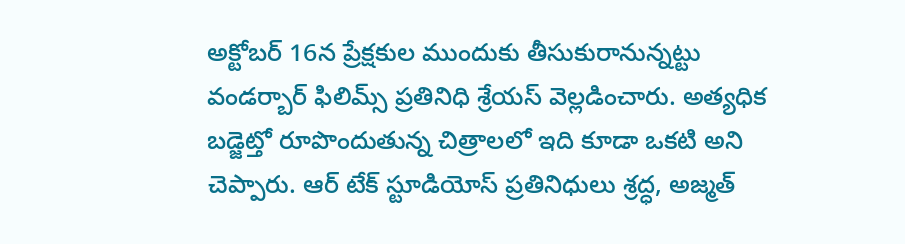అక్టోబర్ 16న ప్రేక్షకుల ముందుకు తీసుకురానున్నట్టు వండర్బార్ ఫిలిమ్స్ ప్రతినిధి శ్రేయస్ వెల్లడించారు. అత్యధిక బడ్జెట్తో రూపొందుతున్న చిత్రాలలో ఇది కూడా ఒకటి అని చెప్పారు. ఆర్ టేక్ స్టూడియోస్ ప్రతినిధులు శ్రద్ధ, అజ్మత్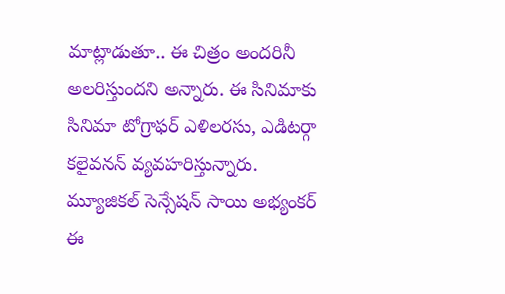మాట్లాడుతూ.. ఈ చిత్రం అందరినీ అలరిస్తుందని అన్నారు. ఈ సినిమాకు సినిమా టోగ్రాఫర్ ఎళిలరసు, ఎడిటర్గా కలైవనన్ వ్యవహరిస్తున్నారు. మ్యూజికల్ సెన్సేషన్ సాయి అభ్యంకర్ ఈ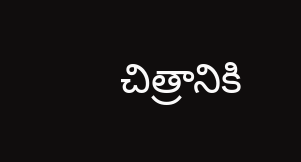చిత్రానికి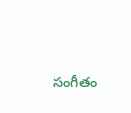సంగీతం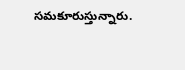సమకూరుస్తున్నారు.